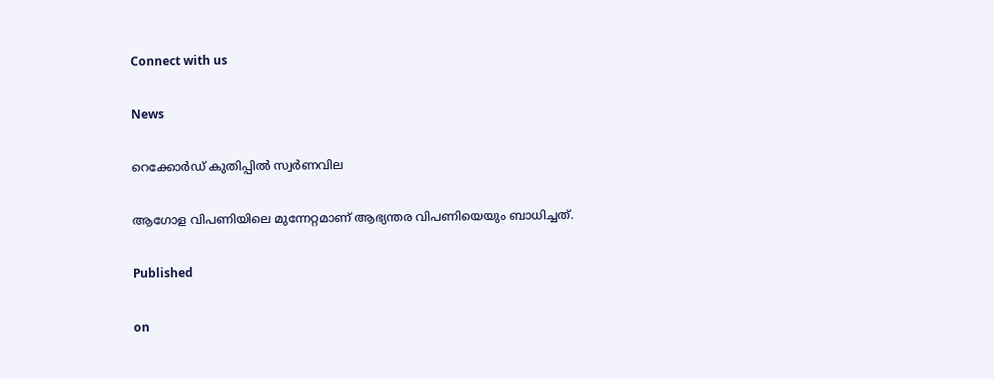Connect with us

News

റെക്കോര്‍ഡ് കുതിപ്പില്‍ സ്വര്‍ണവില

ആഗോള വിപണിയിലെ മുന്നേറ്റമാണ് ആഭ്യന്തര വിപണിയെയും ബാധിച്ചത്.

Published

on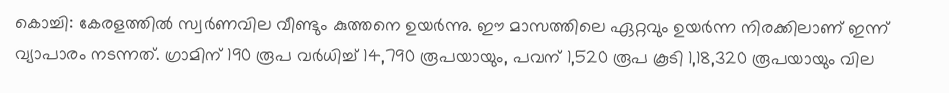കൊച്ചി: കേരളത്തില്‍ സ്വര്‍ണവില വീണ്ടും കുത്തനെ ഉയര്‍ന്നു. ഈ മാസത്തിലെ ഏറ്റവും ഉയര്‍ന്ന നിരക്കിലാണ് ഇന്ന് വ്യാപാരം നടന്നത്. ഗ്രാമിന് 190 രൂപ വര്‍ധിച്ച് 14,790 രൂപയായും, പവന് 1,520 രൂപ കൂടി 1,18,320 രൂപയായും വില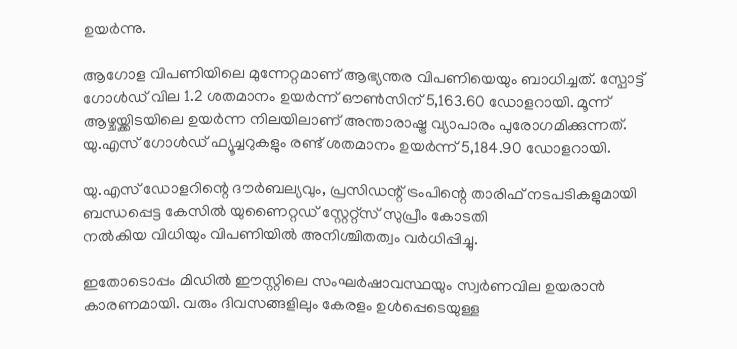ഉയര്‍ന്നു.

ആഗോള വിപണിയിലെ മുന്നേറ്റമാണ് ആഭ്യന്തര വിപണിയെയും ബാധിച്ചത്. സ്പോട്ട് ഗോള്‍ഡ് വില 1.2 ശതമാനം ഉയര്‍ന്ന് ഔണ്‍സിന് 5,163.60 ഡോളറായി. മൂന്ന് ആഴ്ചയ്ക്കിടയിലെ ഉയര്‍ന്ന നിലയിലാണ് അന്താരാഷ്ട്ര വ്യാപാരം പുരോഗമിക്കുന്നത്. യു.എസ് ഗോള്‍ഡ് ഫ്യൂച്ചറുകളും രണ്ട് ശതമാനം ഉയര്‍ന്ന് 5,184.90 ഡോളറായി.

യു.എസ് ഡോളറിന്റെ ദൗര്‍ബല്യവും, പ്രസിഡന്റ് ട്രംപിന്റെ താരിഫ് നടപടികളുമായി ബന്ധപ്പെട്ട കേസില്‍ യുണൈറ്റഡ് സ്റ്റേറ്റ്‌സ് സുപ്രീം കോടതി
നല്‍കിയ വിധിയും വിപണിയില്‍ അനിശ്ചിതത്വം വര്‍ധിപ്പിച്ചു.

ഇതോടൊപ്പം മിഡില്‍ ഈസ്റ്റിലെ സംഘര്‍ഷാവസ്ഥയും സ്വര്‍ണവില ഉയരാന്‍ കാരണമായി. വരും ദിവസങ്ങളിലും കേരളം ഉള്‍പ്പെടെയുള്ള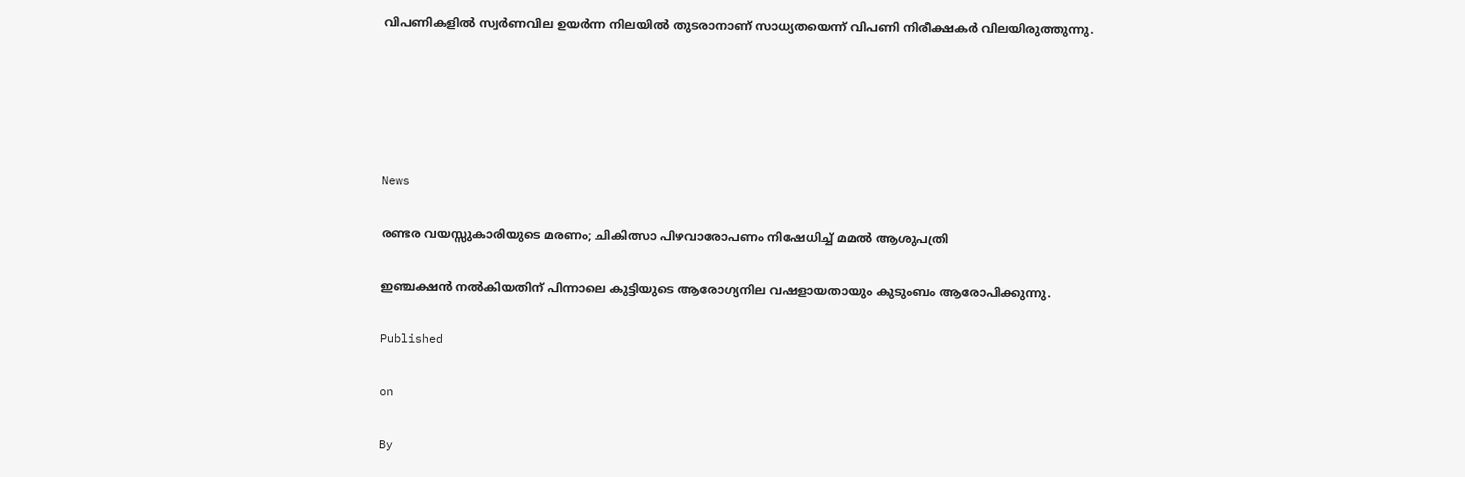വിപണികളില്‍ സ്വര്‍ണവില ഉയര്‍ന്ന നിലയില്‍ തുടരാനാണ് സാധ്യതയെന്ന് വിപണി നിരീക്ഷകര്‍ വിലയിരുത്തുന്നു.





News

രണ്ടര വയസ്സുകാരിയുടെ മരണം; ചികിത്സാ പിഴവാരോപണം നിഷേധിച്ച് മമല്‍ ആശുപത്രി

ഇഞ്ചക്ഷന്‍ നല്‍കിയതിന് പിന്നാലെ കുട്ടിയുടെ ആരോഗ്യനില വഷളായതായും കുടുംബം ആരോപിക്കുന്നു.

Published

on

By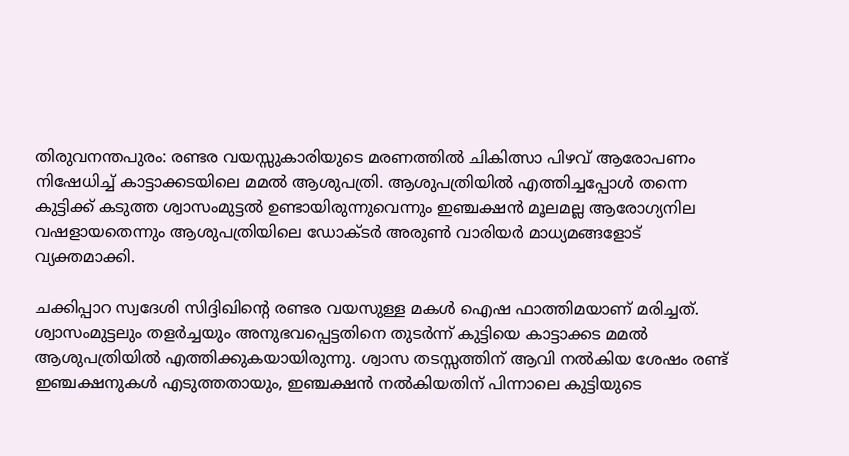തിരുവനന്തപുരം: രണ്ടര വയസ്സുകാരിയുടെ മരണത്തില്‍ ചികിത്സാ പിഴവ് ആരോപണം നിഷേധിച്ച് കാട്ടാക്കടയിലെ മമല്‍ ആശുപത്രി. ആശുപത്രിയില്‍ എത്തിച്ചപ്പോള്‍ തന്നെ കുട്ടിക്ക് കടുത്ത ശ്വാസംമുട്ടല്‍ ഉണ്ടായിരുന്നുവെന്നും ഇഞ്ചക്ഷന്‍ മൂലമല്ല ആരോഗ്യനില വഷളായതെന്നും ആശുപത്രിയിലെ ഡോക്ടര്‍ അരുണ്‍ വാരിയര്‍ മാധ്യമങ്ങളോട് വ്യക്തമാക്കി.

ചക്കിപ്പാറ സ്വദേശി സിദ്ദിഖിന്റെ രണ്ടര വയസുള്ള മകള്‍ ഐഷ ഫാത്തിമയാണ് മരിച്ചത്. ശ്വാസംമുട്ടലും തളര്‍ച്ചയും അനുഭവപ്പെട്ടതിനെ തുടര്‍ന്ന് കുട്ടിയെ കാട്ടാക്കട മമല്‍ ആശുപത്രിയില്‍ എത്തിക്കുകയായിരുന്നു. ശ്വാസ തടസ്സത്തിന് ആവി നല്‍കിയ ശേഷം രണ്ട് ഇഞ്ചക്ഷനുകള്‍ എടുത്തതായും, ഇഞ്ചക്ഷന്‍ നല്‍കിയതിന് പിന്നാലെ കുട്ടിയുടെ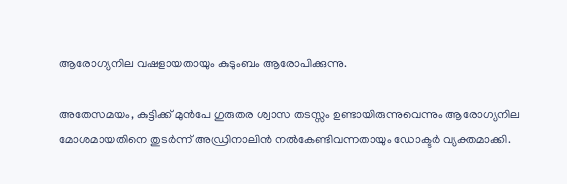ആരോഗ്യനില വഷളായതായും കുടുംബം ആരോപിക്കുന്നു.

അതേസമയം, കുട്ടിക്ക് മുന്‍പേ ഗുരുതര ശ്വാസ തടസ്സം ഉണ്ടായിരുന്നുവെന്നും ആരോഗ്യനില മോശമായതിനെ തുടര്‍ന്ന് അഡ്രിനാലിന്‍ നല്‍കേണ്ടിവന്നതായും ഡോക്ടര്‍ വ്യക്തമാക്കി.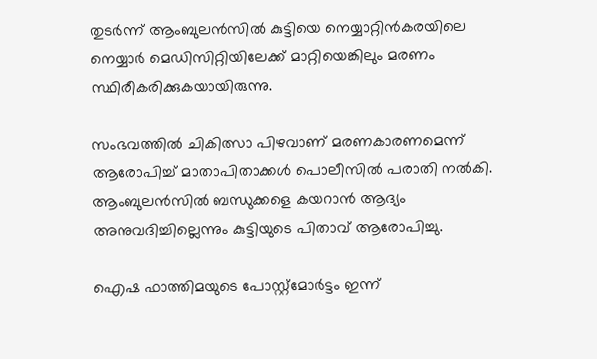തുടര്‍ന്ന് ആംബുലന്‍സില്‍ കുട്ടിയെ നെയ്യാറ്റിന്‍കരയിലെ നെയ്യാര്‍ മെഡിസിറ്റിയിലേക്ക് മാറ്റിയെങ്കിലും മരണം സ്ഥിരീകരിക്കുകയായിരുന്നു.

സംഭവത്തില്‍ ചികിത്സാ പിഴവാണ് മരണകാരണമെന്ന് ആരോപിച്ച് മാതാപിതാക്കള്‍ പൊലീസില്‍ പരാതി നല്‍കി. ആംബുലന്‍സില്‍ ബന്ധുക്കളെ കയറാന്‍ ആദ്യം അനുവദിച്ചില്ലെന്നും കുട്ടിയുടെ പിതാവ് ആരോപിച്ചു.

ഐഷ ഫാത്തിമയുടെ പോസ്റ്റ്‌മോര്‍ട്ടം ഇന്ന്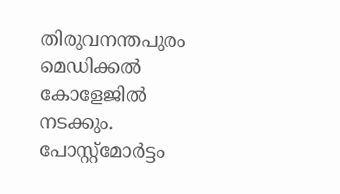തിരുവനന്തപുരം മെഡിക്കല്‍ കോളേജില്‍ നടക്കും. പോസ്റ്റ്‌മോര്‍ട്ടം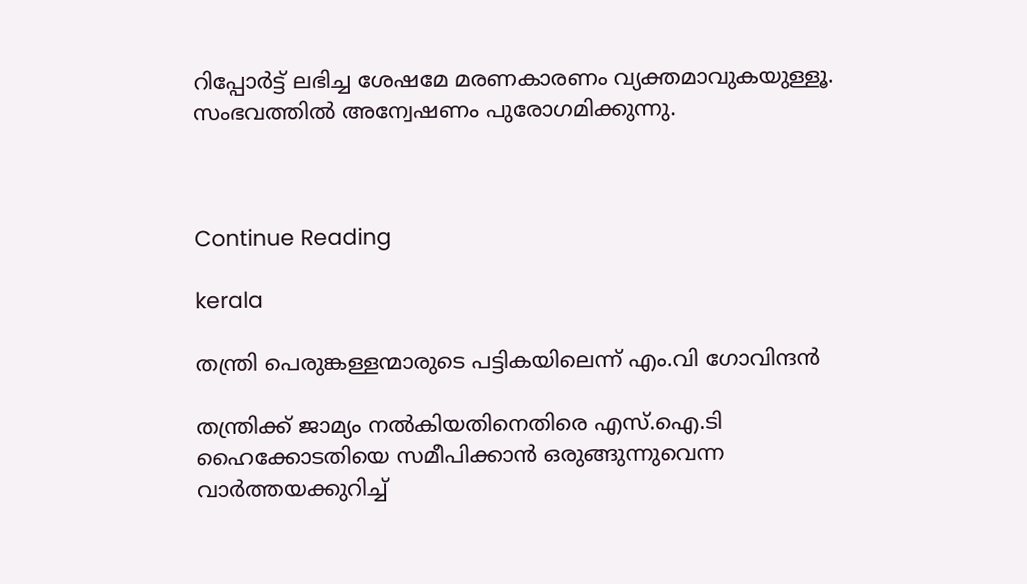റിപ്പോര്‍ട്ട് ലഭിച്ച ശേഷമേ മരണകാരണം വ്യക്തമാവുകയുള്ളൂ. സംഭവത്തില്‍ അന്വേഷണം പുരോഗമിക്കുന്നു.



Continue Reading

kerala

തന്ത്രി പെരുങ്കള്ളന്മാരുടെ പട്ടികയിലെന്ന് എം.വി ഗോവിന്ദന്‍

തന്ത്രിക്ക് ജാമ്യം നല്‍കിയതിനെതിരെ എസ്.ഐ.ടി ഹൈക്കോടതിയെ സമീപിക്കാന്‍ ഒരുങ്ങുന്നുവെന്ന വാര്‍ത്തയക്കുറിച്ച്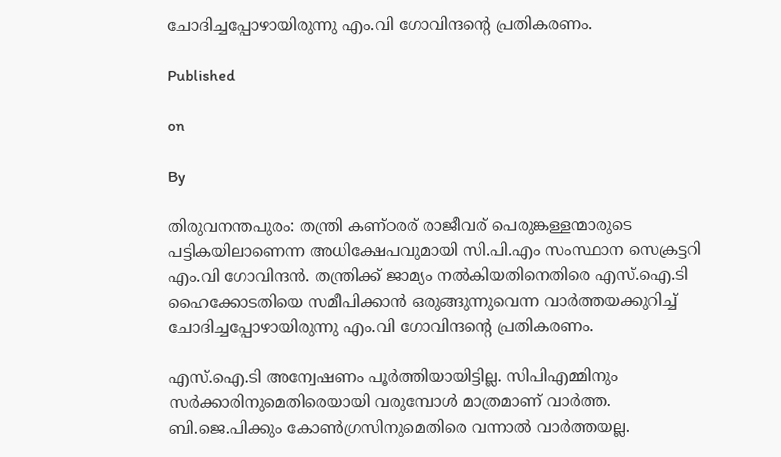ചോദിച്ചപ്പോഴായിരുന്നു എം.വി ഗോവിന്ദന്റെ പ്രതികരണം.

Published

on

By

തിരുവനന്തപുരം: തന്ത്രി കണ്ഠരര് രാജീവര് പെരുങ്കള്ളന്മാരുടെ പട്ടികയിലാണെന്ന അധിക്ഷേപവുമായി സി.പി.എം സംസ്ഥാന സെക്രട്ടറി എം.വി ഗോവിന്ദന്‍. തന്ത്രിക്ക് ജാമ്യം നല്‍കിയതിനെതിരെ എസ്.ഐ.ടി ഹൈക്കോടതിയെ സമീപിക്കാന്‍ ഒരുങ്ങുന്നുവെന്ന വാര്‍ത്തയക്കുറിച്ച് ചോദിച്ചപ്പോഴായിരുന്നു എം.വി ഗോവിന്ദന്റെ പ്രതികരണം.

എസ്.ഐ.ടി അന്വേഷണം പൂര്‍ത്തിയായിട്ടില്ല. സിപിഎമ്മിനും സര്‍ക്കാരിനുമെതിരെയായി വരുമ്പോള്‍ മാത്രമാണ് വാര്‍ത്ത. ബി.ജെ.പിക്കും കോണ്‍ഗ്രസിനുമെതിരെ വന്നാല്‍ വാര്‍ത്തയല്ല.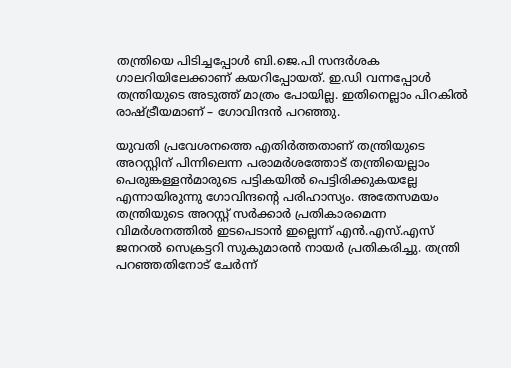തന്ത്രിയെ പിടിച്ചപ്പോള്‍ ബി.ജെ.പി സന്ദര്‍ശക ഗാലറിയിലേക്കാണ് കയറിപ്പോയത്. ഇ.ഡി വന്നപ്പോള്‍ തന്ത്രിയുടെ അടുത്ത് മാത്രം പോയില്ല. ഇതിനെല്ലാം പിറകില്‍ രാഷ്ട്രീയമാണ് – ഗോവിന്ദന്‍ പറഞ്ഞു.

യുവതി പ്രവേശനത്തെ എതിര്‍ത്തതാണ് തന്ത്രിയുടെ അറസ്റ്റിന് പിന്നിലെന്ന പരാമര്‍ശത്തോട് തന്ത്രിയെല്ലാം പെരുങ്കള്ളന്‍മാരുടെ പട്ടികയില്‍ പെട്ടിരിക്കുകയല്ലേ എന്നായിരുന്നു ഗോവിന്ദന്റെ പരിഹാസ്യം. അതേസമയം തന്ത്രിയുടെ അറസ്റ്റ് സര്‍ക്കാര്‍ പ്രതികാരമെന്ന വിമര്‍ശനത്തില്‍ ഇടപെടാന്‍ ഇല്ലെന്ന് എന്‍.എസ്.എസ് ജനറല്‍ സെക്രട്ടറി സുകുമാരന്‍ നായര്‍ പ്രതികരിച്ചു. തന്ത്രി പറഞ്ഞതിനോട് ചേര്‍ന്ന്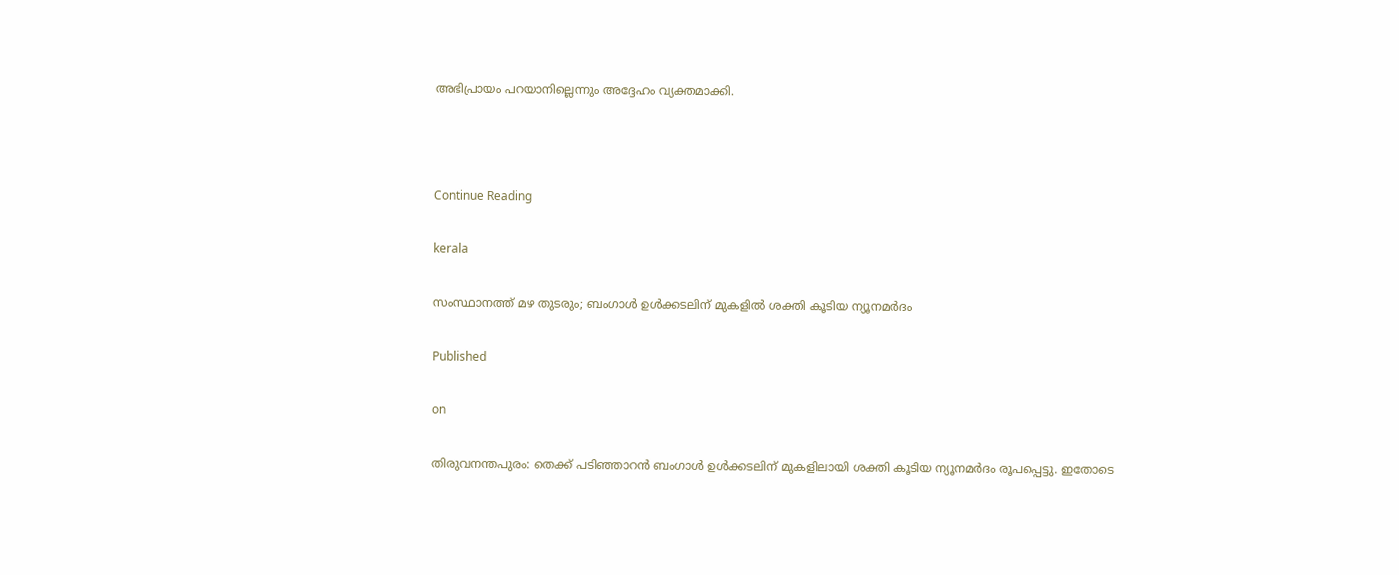അഭിപ്രായം പറയാനില്ലെന്നും അദ്ദേഹം വ്യക്തമാക്കി.



Continue Reading

kerala

സംസ്ഥാനത്ത് മഴ തുടരും; ബംഗാള്‍ ഉള്‍ക്കടലിന് മുകളില്‍ ശക്തി കൂടിയ ന്യൂനമര്‍ദം

Published

on

തിരുവനന്തപുരം: തെക്ക് പടിഞ്ഞാറന്‍ ബംഗാള്‍ ഉള്‍ക്കടലിന് മുകളിലായി ശക്തി കൂടിയ ന്യൂനമര്‍ദം രൂപപ്പെട്ടു. ഇതോടെ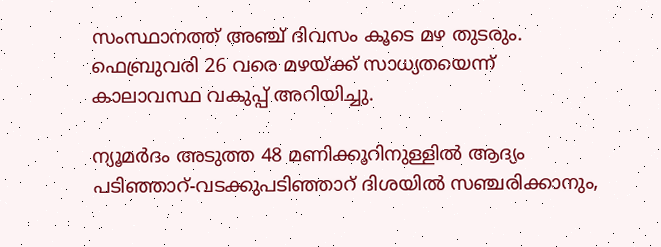സംസ്ഥാനത്ത് അഞ്ച് ദിവസം കൂടെ മഴ തുടരും. ഫെബ്രുവരി 26 വരെ മഴയ്ക്ക് സാധ്യതയെന്ന് കാലാവസ്ഥ വകുപ്പ് അറിയിച്ചു.

ന്യൂമര്‍ദം അടുത്ത 48 മണിക്കൂറിനുള്ളില്‍ ആദ്യം പടിഞ്ഞാറ്-വടക്കുപടിഞ്ഞാറ് ദിശയില്‍ സഞ്ചരിക്കാനും,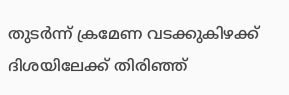തുടര്‍ന്ന് ക്രമേണ വടക്കുകിഴക്ക് ദിശയിലേക്ക് തിരിഞ്ഞ്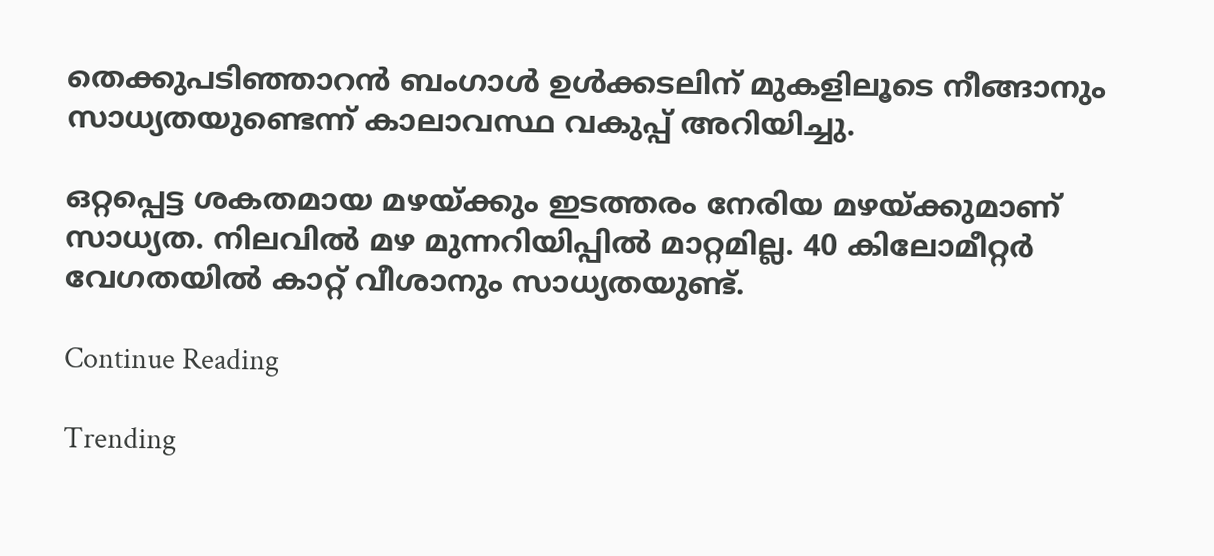തെക്കുപടിഞ്ഞാറന്‍ ബംഗാള്‍ ഉള്‍ക്കടലിന് മുകളിലൂടെ നീങ്ങാനും സാധ്യതയുണ്ടെന്ന് കാലാവസ്ഥ വകുപ്പ് അറിയിച്ചു.

ഒറ്റപ്പെട്ട ശകതമായ മഴയ്ക്കും ഇടത്തരം നേരിയ മഴയ്ക്കുമാണ് സാധ്യത. നിലവില്‍ മഴ മുന്നറിയിപ്പില്‍ മാറ്റമില്ല. 40 കിലോമീറ്റര്‍ വേഗതയില്‍ കാറ്റ് വീശാനും സാധ്യതയുണ്ട്.

Continue Reading

Trending